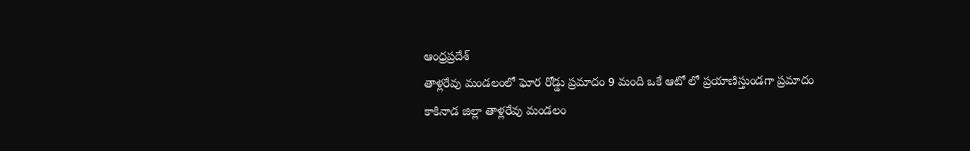ఆంధ్రప్రదేశ్
తాళ్లరేవు మండలంలో ఘోర రోడ్డు ప్రమాదం 9 మంది ఒకే ఆటో లో ప్రయాణిస్తుండగా ప్రమాదం
కాకినాడ జిల్లా తాళ్లరేవు మండలం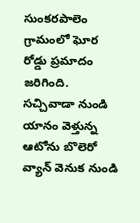సుంకరపాలెం గ్రామంలో ఘోర రోడ్డు ప్రమాదం జరిగింది.
సచ్చివాడా నుండి యానం వెళ్తున్న ఆటోను బొలెరో వ్యాన్ వెనుక నుండి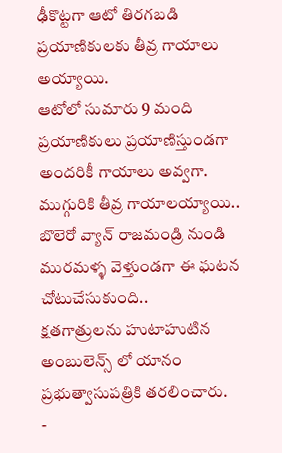ఢీకొట్టగా ఆటో తిరగబడి ప్రయాణికులకు తీవ్ర గాయాలు అయ్యాయి.
ఆటోలో సుమారు 9 మంది ప్రయాణికులు ప్రయాణిస్తుండగా అందరికీ గాయాలు అవ్వగా. ముగ్గురికి తీవ్ర గాయాలయ్యాయి..
బొలెరో వ్యాన్ రాజమండ్రి నుండి మురమళ్ళ వెళ్తుండగా ఈ ఘటన చోటుచేసుకుంది..
క్షతగాత్రులను హుటాహుటిన అంబులెన్స్ లో యానం ప్రభుత్వాసుపత్రికి తరలించారు.
-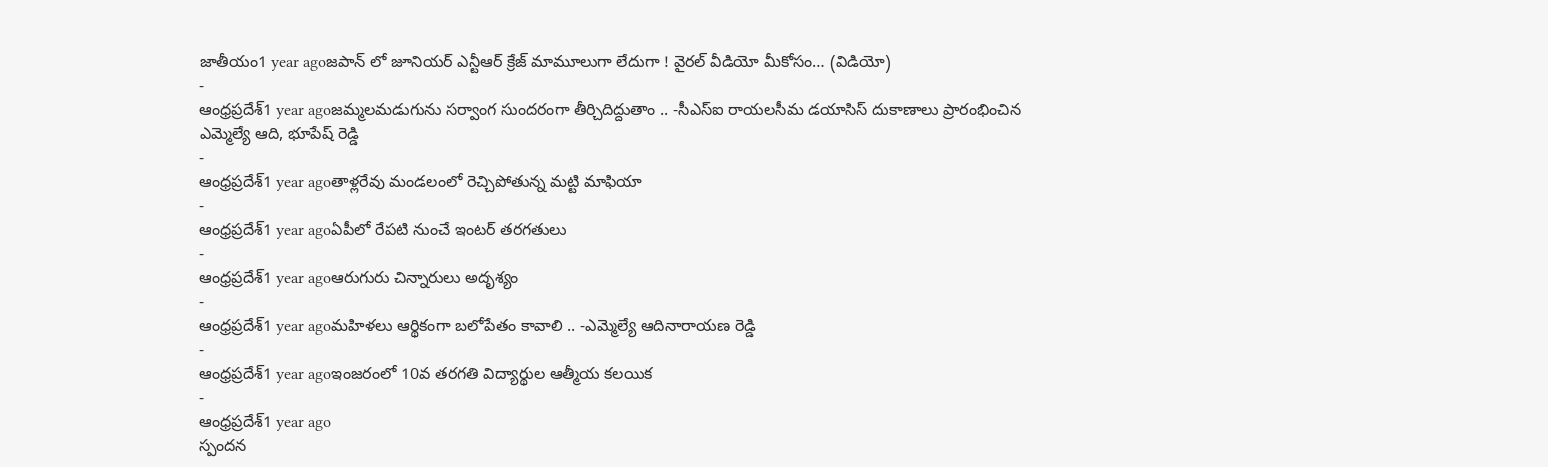జాతీయం1 year agoజపాన్ లో జూనియర్ ఎన్టీఆర్ క్రేజ్ మామూలుగా లేదుగా ! వైరల్ వీడియో మీకోసం… (విడియో)
-
ఆంధ్రప్రదేశ్1 year agoజమ్మలమడుగును సర్వాంగ సుందరంగా తీర్చిదిద్దుతాం .. -సీఎస్ఐ రాయలసీమ డయాసిస్ దుకాణాలు ప్రారంభించిన ఎమ్మెల్యే ఆది, భూపేష్ రెడ్డి
-
ఆంధ్రప్రదేశ్1 year agoతాళ్లరేవు మండలంలో రెచ్చిపోతున్న మట్టి మాఫియా
-
ఆంధ్రప్రదేశ్1 year agoఏపీలో రేపటి నుంచే ఇంటర్ తరగతులు
-
ఆంధ్రప్రదేశ్1 year agoఆరుగురు చిన్నారులు అదృశ్యం
-
ఆంధ్రప్రదేశ్1 year agoమహిళలు ఆర్థికంగా బలోపేతం కావాలి .. -ఎమ్మెల్యే ఆదినారాయణ రెడ్డి
-
ఆంధ్రప్రదేశ్1 year agoఇంజరంలో 10వ తరగతి విద్యార్థుల ఆత్మీయ కలయిక
-
ఆంధ్రప్రదేశ్1 year ago
స్పందన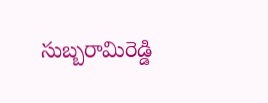సుబ్బరామిరెడ్డి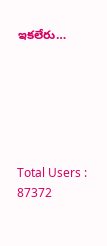ఇకలేరు…






Total Users : 87372